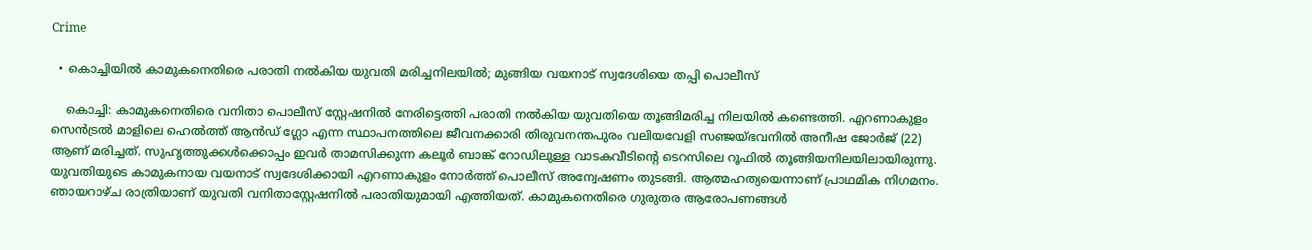Crime

  • കൊച്ചിയില്‍ കാമുകനെതിരെ പരാതി നല്‍കിയ യുവതി മരിച്ചനിലയില്‍; മുങ്ങിയ വയനാട് സ്വദേശിയെ തപ്പി പൊലീസ്

    കൊച്ചി: കാമുകനെതിരെ വനിതാ പൊലീസ് സ്റ്റേഷനില്‍ നേരിട്ടെത്തി പരാതി നല്‍കിയ യുവതിയെ തൂങ്ങിമരിച്ച നിലയില്‍ കണ്ടെത്തി. എറണാകുളം സെന്‍ട്രല്‍ മാളിലെ ഹെല്‍ത്ത് ആന്‍ഡ് ഗ്ലോ എന്ന സ്ഥാപനത്തിലെ ജീവനക്കാരി തിരുവനന്തപുരം വലിയവേളി സഞ്ജയ്ഭവനില്‍ അനീഷ ജോര്‍ജ് (22) ആണ് മരിച്ചത്. സുഹൃത്തുക്കള്‍ക്കൊപ്പം ഇവര്‍ താമസിക്കുന്ന കലൂര്‍ ബാങ്ക് റോഡിലുള്ള വാടകവീടിന്റെ ടെറസിലെ റൂഫില്‍ തൂങ്ങിയനിലയിലായിരുന്നു. യുവതിയുടെ കാമുകനായ വയനാട് സ്വദേശിക്കായി എറണാകുളം നോര്‍ത്ത് പൊലീസ് അന്വേഷണം തുടങ്ങി. ആത്മഹത്യയെന്നാണ് പ്രാഥമിക നിഗമനം. ഞായറാഴ്ച രാത്രിയാണ് യുവതി വനിതാസ്റ്റേഷനില്‍ പരാതിയുമായി എത്തിയത്. കാമുകനെതിരെ ഗുരുതര ആരോപണങ്ങള്‍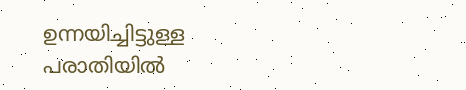ഉന്നയിച്ചിട്ടുള്ള പരാതിയില്‍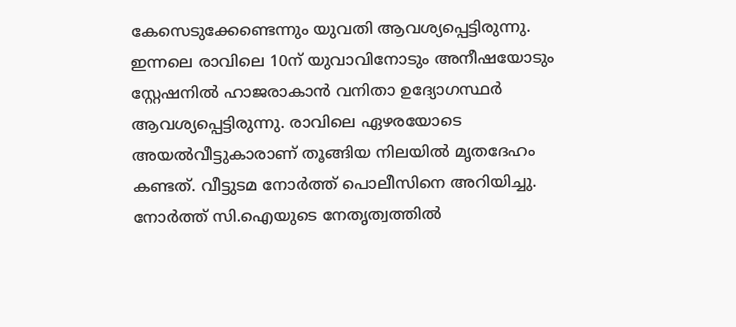കേസെടുക്കേണ്ടെന്നും യുവതി ആവശ്യപ്പെട്ടിരുന്നു. ഇന്നലെ രാവിലെ 10ന് യുവാവിനോടും അനീഷയോടും സ്റ്റേഷനില്‍ ഹാജരാകാന്‍ വനിതാ ഉദ്യോഗസ്ഥര്‍ ആവശ്യപ്പെട്ടിരുന്നു. രാവിലെ ഏഴരയോടെ അയല്‍വീട്ടുകാരാണ് തൂങ്ങിയ നിലയില്‍ മൃതദേഹം കണ്ടത്. വീട്ടുടമ നോര്‍ത്ത് പൊലീസിനെ അറിയിച്ചു. നോര്‍ത്ത് സി.ഐയുടെ നേതൃത്വത്തില്‍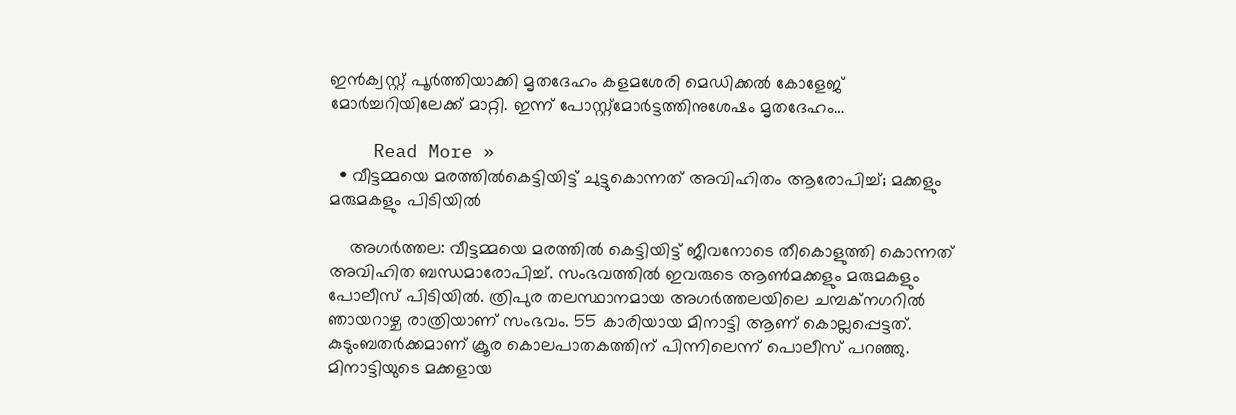ഇന്‍ക്വസ്റ്റ് പൂര്‍ത്തിയാക്കി മൃതദേഹം കളമശേരി മെഡിക്കല്‍ കോളേജ് മോര്‍ച്ചറിയിലേക്ക് മാറ്റി. ഇന്ന് പോസ്റ്റ്മോര്‍ട്ടത്തിനുശേഷം മൃതദേഹം…

    Read More »
  • വീട്ടമ്മയെ മരത്തില്‍കെട്ടിയിട്ട് ചുട്ടുകൊന്നത് അവിഹിതം ആരോപിച്ച്; മക്കളും മരുമകളും പിടിയില്‍

    അഗര്‍ത്തല: വീട്ടമ്മയെ മരത്തില്‍ കെട്ടിയിട്ട് ജീവനോടെ തീകൊളുത്തി കൊന്നത് അവിഹിത ബന്ധമാരോപിച്ച്. സംഭവത്തില്‍ ഇവരുടെ ആണ്‍മക്കളും മരുമകളും പോലീസ് പിടിയില്‍. ത്രിപുര തലസ്ഥാനമായ അഗര്‍ത്തലയിലെ ചമ്പക്നഗറില്‍ ഞായറാഴ്ച രാത്രിയാണ് സംഭവം. 55 കാരിയായ മിനാട്ടി ആണ് കൊല്ലപ്പെട്ടത്. കുടുംബതര്‍ക്കമാണ് ക്രൂര കൊലപാതകത്തിന് പിന്നിലെന്ന് പൊലീസ് പറഞ്ഞു. മിനാട്ടിയുടെ മക്കളായ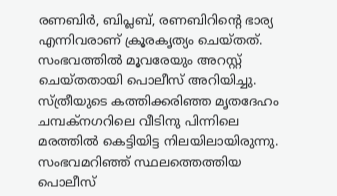രണബിര്‍, ബിപ്ലബ്, രണബിറിന്റെ ഭാര്യ എന്നിവരാണ് ക്രൂരകൃത്യം ചെയ്തത്. സംഭവത്തില്‍ മൂവരേയും അറസ്റ്റ് ചെയ്തതായി പൊലീസ് അറിയിച്ചു. സ്ത്രീയുടെ കത്തിക്കരിഞ്ഞ മൃതദേഹം ചമ്പക്നഗറിലെ വീടിനു പിന്നിലെ മരത്തില്‍ കെട്ടിയിട്ട നിലയിലായിരുന്നു. സംഭവമറിഞ്ഞ് സ്ഥലത്തെത്തിയ പൊലീസ്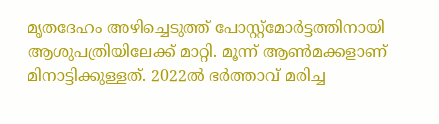മൃതദേഹം അഴിച്ചെടുത്ത് പോസ്റ്റ്മോര്‍ട്ടത്തിനായി ആശുപത്രിയിലേക്ക് മാറ്റി. മൂന്ന് ആണ്‍മക്കളാണ് മിനാട്ടിക്കുള്ളത്. 2022ല്‍ ഭര്‍ത്താവ് മരിച്ച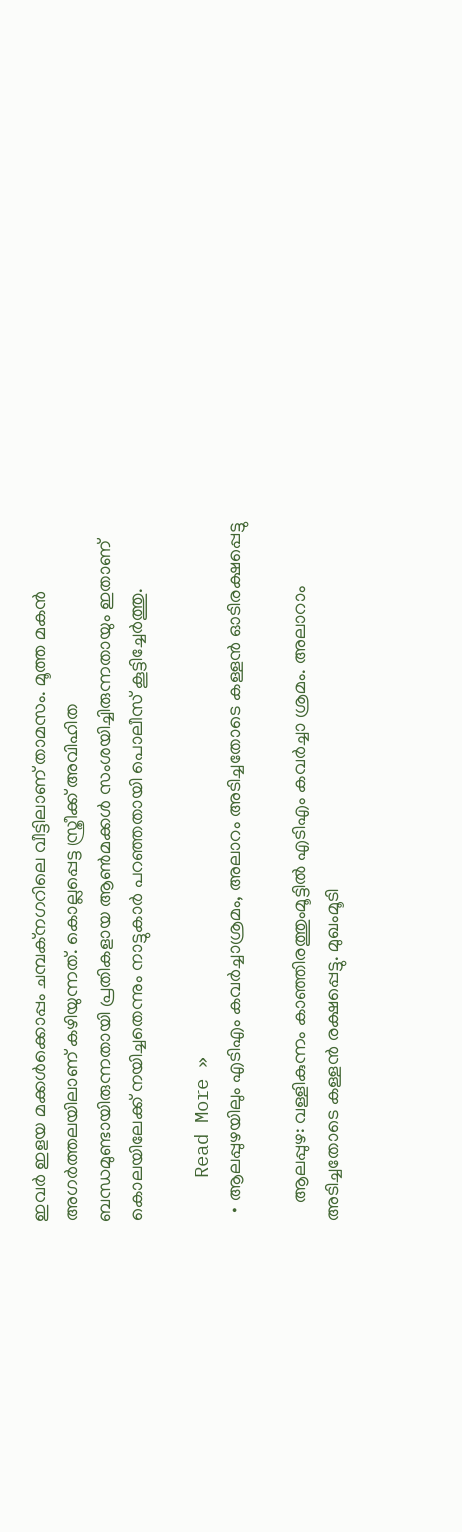ഇവര്‍ ഇളയ മക്കള്‍ക്കൊപ്പം ചമ്പക്നഗറിലെ വീട്ടിലാണ് താമസം. മൂത്ത മകന്‍ അഗര്‍ത്തലയിലാണ് കഴിയുന്നത്. കൊല്ലപ്പെട്ട സ്ത്രീക്ക് അവിഹിത ബന്ധമുണ്ടായിരുന്നതായി പ്രതികളായ ആണ്‍മക്കള്‍ സംശയിച്ചിരുന്നതായും ഇതാണ് കൊലയിലേക്ക് നയിച്ചതെന്നും നാട്ടുകാര്‍ പറഞ്ഞതായി പൊലീസ് കൂട്ടിച്ചേര്‍ത്തു.

    Read More »
  • ആലപ്പുഴയിലും എടിഎം കവര്‍ച്ചാശ്രമം, അലാറം അടിച്ചതോടെ കള്ളന്‍ ഓടിരക്ഷപ്പെട്ടു

    ആലപ്പുഴ: വള്ളികുന്നം കാഞ്ഞിരത്തുംമൂട്ടില്‍ എടിഎം കവര്‍ച്ചാ ശ്രമം. അലാറാം അടിച്ചതോടെ കള്ളന്‍ രക്ഷപ്പെട്ടു. മുഖംമൂടി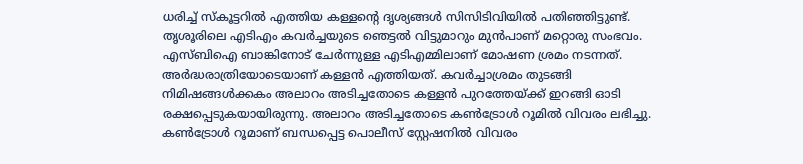ധരിച്ച് സ്‌കൂട്ടറില്‍ എത്തിയ കള്ളന്റെ ദൃശ്യങ്ങള്‍ സിസിടിവിയില്‍ പതിഞ്ഞിട്ടുണ്ട്. തൃശൂരിലെ എടിഎം കവര്‍ച്ചയുടെ ഞെട്ടല്‍ വിട്ടുമാറും മുന്‍പാണ് മറ്റൊരു സംഭവം. എസ്ബിഐ ബാങ്കിനോട് ചേര്‍ന്നുള്ള എടിഎമ്മിലാണ് മോഷണ ശ്രമം നടന്നത്. അര്‍ദ്ധരാത്രിയോടെയാണ് കള്ളന്‍ എത്തിയത്. കവര്‍ച്ചാശ്രമം തുടങ്ങി നിമിഷങ്ങള്‍ക്കകം അലാറം അടിച്ചതോടെ കള്ളന്‍ പുറത്തേയ്ക്ക് ഇറങ്ങി ഓടി രക്ഷപ്പെടുകയായിരുന്നു. അലാറം അടിച്ചതോടെ കണ്‍ട്രോള്‍ റൂമില്‍ വിവരം ലഭിച്ചു. കണ്‍ട്രോള്‍ റൂമാണ് ബന്ധപ്പെട്ട പൊലീസ് സ്റ്റേഷനില്‍ വിവരം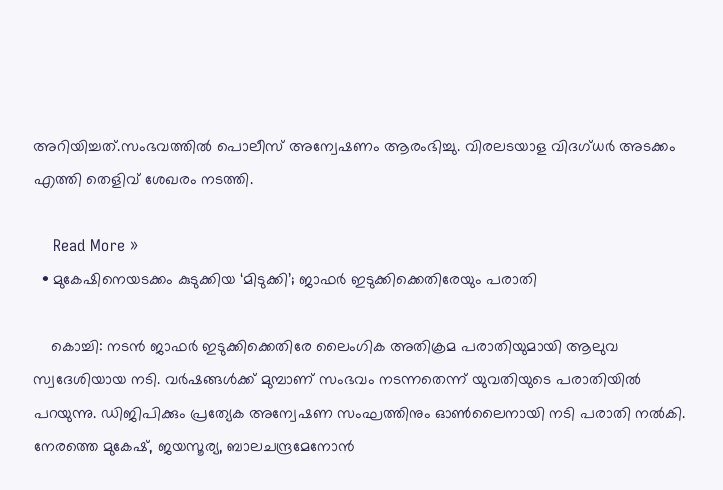അറിയിച്ചത്.സംഭവത്തില്‍ പൊലീസ് അന്വേഷണം ആരംഭിച്ചു. വിരലടയാള വിദഗ്ധര്‍ അടക്കം എത്തി തെളിവ് ശേഖരം നടത്തി.

    Read More »
  • മുകേഷിനെയടക്കം കുടുക്കിയ ‘മിടുക്കി’; ജാഫര്‍ ഇടുക്കിക്കെതിരേയും പരാതി

    കൊച്ചി: നടന്‍ ജാഫര്‍ ഇടുക്കിക്കെതിരേ ലൈംഗിക അതിക്രമ പരാതിയുമായി ആലുവ സ്വദേശിയായ നടി. വര്‍ഷങ്ങള്‍ക്ക് മുമ്പാണ് സംഭവം നടന്നതെന്ന് യുവതിയുടെ പരാതിയില്‍ പറയുന്നു. ഡിജിപിക്കും പ്രത്യേക അന്വേഷണ സംഘത്തിനും ഓണ്‍ലൈനായി നടി പരാതി നല്‍കി. നേരത്തെ മുകേഷ്, ജയസൂര്യ, ബാലചന്ദ്രമേനോന്‍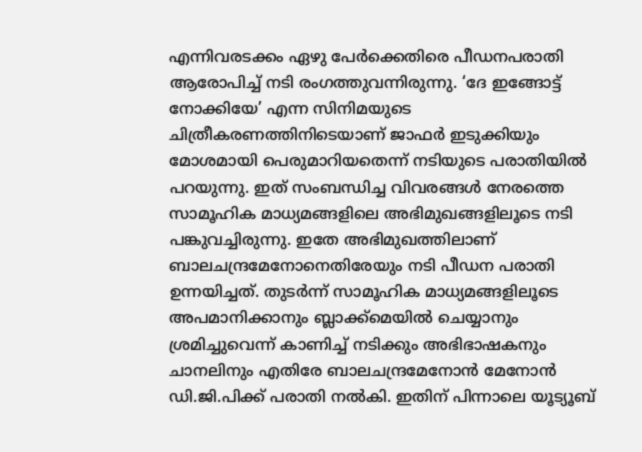എന്നിവരടക്കം ഏഴു പേര്‍ക്കെതിരെ പീഡനപരാതി ആരോപിച്ച് നടി രംഗത്തുവന്നിരുന്നു. ‘ദേ ഇങ്ങോട്ട് നോക്കിയേ’ എന്ന സിനിമയുടെ ചിത്രീകരണത്തിനിടെയാണ് ജാഫര്‍ ഇടുക്കിയും മോശമായി പെരുമാറിയതെന്ന് നടിയുടെ പരാതിയില്‍ പറയുന്നു. ഇത് സംബന്ധിച്ച വിവരങ്ങള്‍ നേരത്തെ സാമൂഹിക മാധ്യമങ്ങളിലെ അഭിമുഖങ്ങളിലൂടെ നടി പങ്കുവച്ചിരുന്നു. ഇതേ അഭിമുഖത്തിലാണ് ബാലചന്ദ്രമേനോനെതിരേയും നടി പീഡന പരാതി ഉന്നയിച്ചത്. തുടര്‍ന്ന് സാമൂഹിക മാധ്യമങ്ങളിലൂടെ അപമാനിക്കാനും ബ്ലാക്ക്‌മെയില്‍ ചെയ്യാനും ശ്രമിച്ചുവെന്ന് കാണിച്ച് നടിക്കും അഭിഭാഷകനും ചാനലിനും എതിരേ ബാലചന്ദ്രമേനോന്‍ മേനോന്‍ ഡി.ജി.പിക്ക് പരാതി നല്‍കി. ഇതിന് പിന്നാലെ യൂട്യൂബ്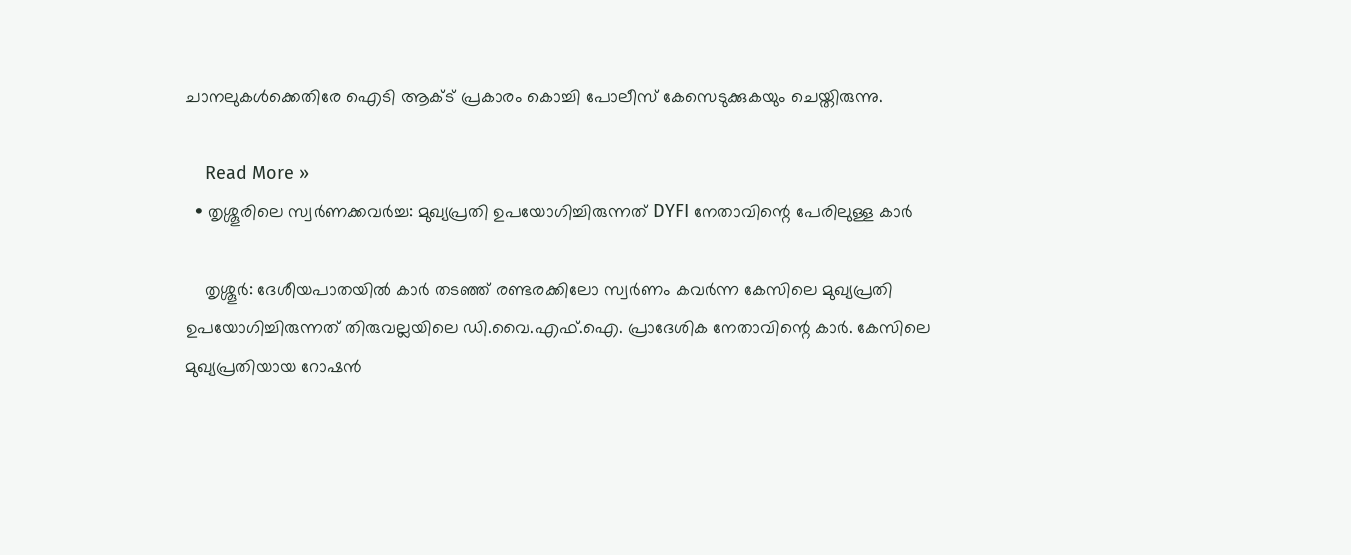ചാനലുകള്‍ക്കെതിരേ ഐടി ആക്ട് പ്രകാരം കൊച്ചി പോലീസ് കേസെടുക്കുകയും ചെയ്തിരുന്നു.

    Read More »
  • തൃശ്ശൂരിലെ സ്വര്‍ണക്കവര്‍ച്ച: മുഖ്യപ്രതി ഉപയോഗിച്ചിരുന്നത് DYFI നേതാവിന്റെ പേരിലുള്ള കാര്‍

    തൃശ്ശൂര്‍: ദേശീയപാതയില്‍ കാര്‍ തടഞ്ഞ് രണ്ടരക്കിലോ സ്വര്‍ണം കവര്‍ന്ന കേസിലെ മുഖ്യപ്രതി ഉപയോഗിച്ചിരുന്നത് തിരുവല്ലയിലെ ഡി.വൈ.എഫ്.ഐ. പ്രാദേശിക നേതാവിന്റെ കാര്‍. കേസിലെ മുഖ്യപ്രതിയായ റോഷന്‍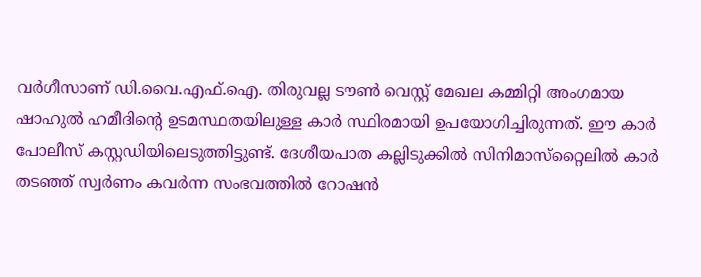വര്‍ഗീസാണ് ഡി.വൈ.എഫ്.ഐ. തിരുവല്ല ടൗണ്‍ വെസ്റ്റ് മേഖല കമ്മിറ്റി അംഗമായ ഷാഹുല്‍ ഹമീദിന്റെ ഉടമസ്ഥതയിലുള്ള കാര്‍ സ്ഥിരമായി ഉപയോഗിച്ചിരുന്നത്. ഈ കാര്‍ പോലീസ് കസ്റ്റഡിയിലെടുത്തിട്ടുണ്ട്. ദേശീയപാത കല്ലിടുക്കില്‍ സിനിമാസ്‌റ്റൈലില്‍ കാര്‍ തടഞ്ഞ് സ്വര്‍ണം കവര്‍ന്ന സംഭവത്തില്‍ റോഷന്‍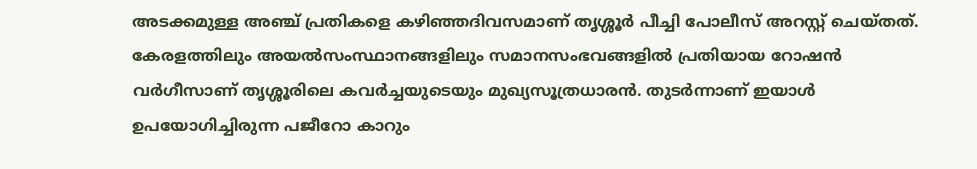അടക്കമുള്ള അഞ്ച് പ്രതികളെ കഴിഞ്ഞദിവസമാണ് തൃശ്ശൂര്‍ പീച്ചി പോലീസ് അറസ്റ്റ് ചെയ്തത്. കേരളത്തിലും അയല്‍സംസ്ഥാനങ്ങളിലും സമാനസംഭവങ്ങളില്‍ പ്രതിയായ റോഷന്‍ വര്‍ഗീസാണ് തൃശ്ശൂരിലെ കവര്‍ച്ചയുടെയും മുഖ്യസൂത്രധാരന്‍. തുടര്‍ന്നാണ് ഇയാള്‍ ഉപയോഗിച്ചിരുന്ന പജീറോ കാറും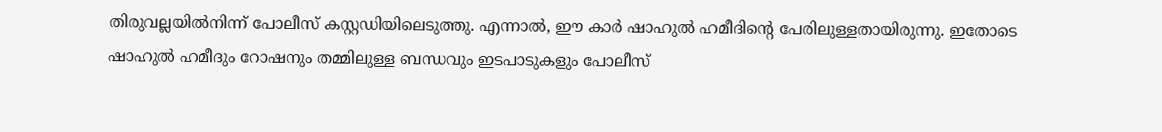തിരുവല്ലയില്‍നിന്ന് പോലീസ് കസ്റ്റഡിയിലെടുത്തു. എന്നാല്‍, ഈ കാര്‍ ഷാഹുല്‍ ഹമീദിന്റെ പേരിലുള്ളതായിരുന്നു. ഇതോടെ ഷാഹുല്‍ ഹമീദും റോഷനും തമ്മിലുള്ള ബന്ധവും ഇടപാടുകളും പോലീസ്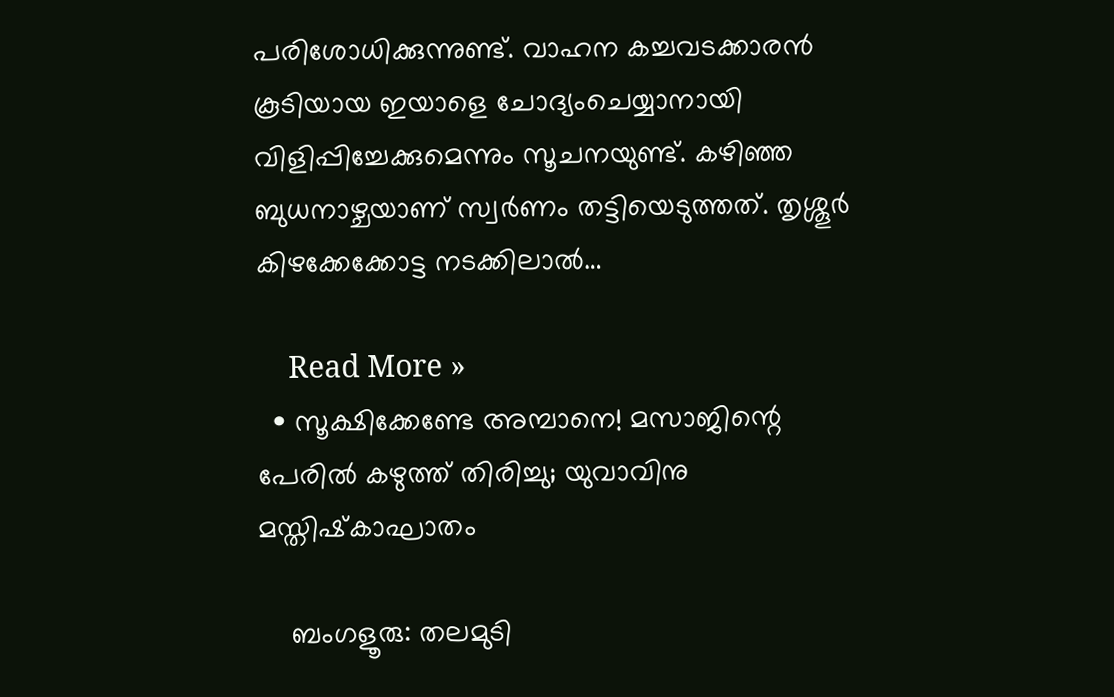പരിശോധിക്കുന്നുണ്ട്. വാഹന കച്ചവടക്കാരന്‍ കൂടിയായ ഇയാളെ ചോദ്യംചെയ്യാനായി വിളിപ്പിച്ചേക്കുമെന്നും സൂചനയുണ്ട്. കഴിഞ്ഞ ബുധനാഴ്ചയാണ് സ്വര്‍ണം തട്ടിയെടുത്തത്. തൃശ്ശൂര്‍ കിഴക്കേക്കോട്ട നടക്കിലാല്‍…

    Read More »
  • സൂക്ഷിക്കേണ്ടേ അമ്പാനെ! മസാജിന്റെ പേരില്‍ കഴുത്ത് തിരിച്ചു; യുവാവിനു മസ്തിഷ്‌കാഘാതം

    ബംഗളൂരു: തലമുടി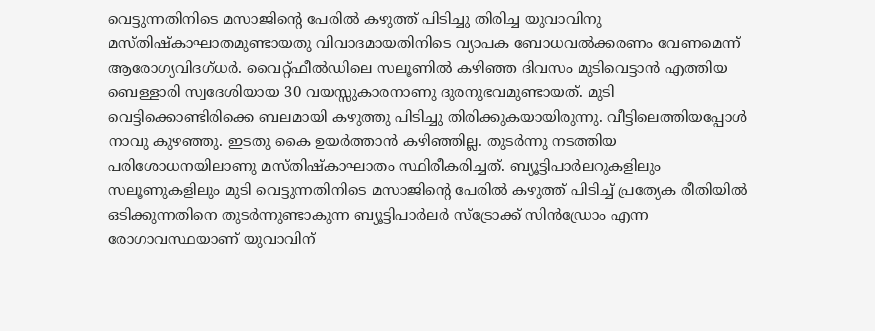വെട്ടുന്നതിനിടെ മസാജിന്റെ പേരില്‍ കഴുത്ത് പിടിച്ചു തിരിച്ച യുവാവിനു മസ്തിഷ്‌കാഘാതമുണ്ടായതു വിവാദമായതിനിടെ വ്യാപക ബോധവല്‍ക്കരണം വേണമെന്ന് ആരോഗ്യവിദഗ്ധര്‍. വൈറ്റ്ഫീല്‍ഡിലെ സലൂണില്‍ കഴിഞ്ഞ ദിവസം മുടിവെട്ടാന്‍ എത്തിയ ബെള്ളാരി സ്വദേശിയായ 30 വയസ്സുകാരനാണു ദുരനുഭവമുണ്ടായത്. മുടി വെട്ടിക്കൊണ്ടിരിക്കെ ബലമായി കഴുത്തു പിടിച്ചു തിരിക്കുകയായിരുന്നു. വീട്ടിലെത്തിയപ്പോള്‍ നാവു കുഴഞ്ഞു. ഇടതു കൈ ഉയര്‍ത്താന്‍ കഴിഞ്ഞില്ല. തുടര്‍ന്നു നടത്തിയ പരിശോധനയിലാണു മസ്തിഷ്‌കാഘാതം സ്ഥിരീകരിച്ചത്. ബ്യൂട്ടിപാര്‍ലറുകളിലും സലൂണുകളിലും മുടി വെട്ടുന്നതിനിടെ മസാജിന്റെ പേരില്‍ കഴുത്ത് പിടിച്ച് പ്രത്യേക രീതിയില്‍ ഒടിക്കുന്നതിനെ തുടര്‍ന്നുണ്ടാകുന്ന ബ്യൂട്ടിപാര്‍ലര്‍ സ്‌ട്രോക്ക് സിന്‍ഡ്രോം എന്ന രോഗാവസ്ഥയാണ് യുവാവിന്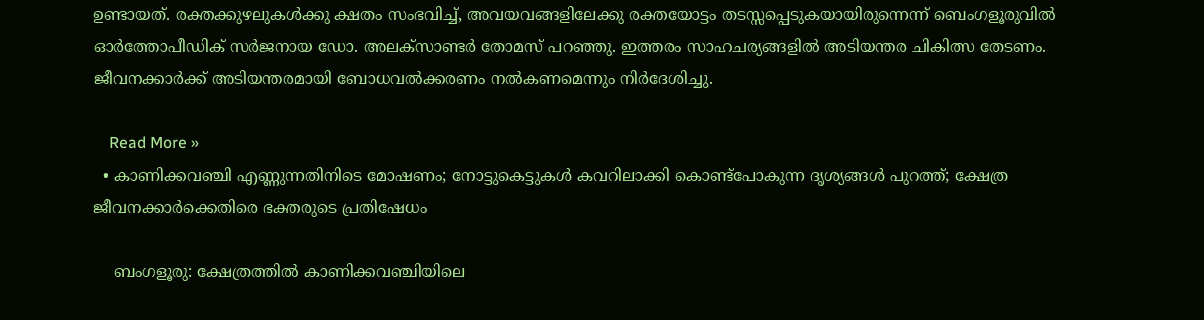ഉണ്ടായത്. രക്തക്കുഴലുകള്‍ക്കു ക്ഷതം സംഭവിച്ച്, അവയവങ്ങളിലേക്കു രക്തയോട്ടം തടസ്സപ്പെടുകയായിരുന്നെന്ന് ബെംഗളൂരുവില്‍ ഓര്‍ത്തോപീഡിക് സര്‍ജനായ ഡോ. അലക്‌സാണ്ടര്‍ തോമസ് പറഞ്ഞു. ഇത്തരം സാഹചര്യങ്ങളില്‍ അടിയന്തര ചികിത്സ തേടണം. ജീവനക്കാര്‍ക്ക് അടിയന്തരമായി ബോധവല്‍ക്കരണം നല്‍കണമെന്നും നിര്‍ദേശിച്ചു.

    Read More »
  • കാണിക്കവഞ്ചി എണ്ണുന്നതിനിടെ മോഷണം; നോട്ടുകെട്ടുകള്‍ കവറിലാക്കി കൊണ്ട്‌പോകുന്ന ദൃശ്യങ്ങള്‍ പുറത്ത്; ക്ഷേത്ര ജീവനക്കാര്‍ക്കെതിരെ ഭക്തരുടെ പ്രതിഷേധം

    ബംഗളൂരു: ക്ഷേത്രത്തില്‍ കാണിക്കവഞ്ചിയിലെ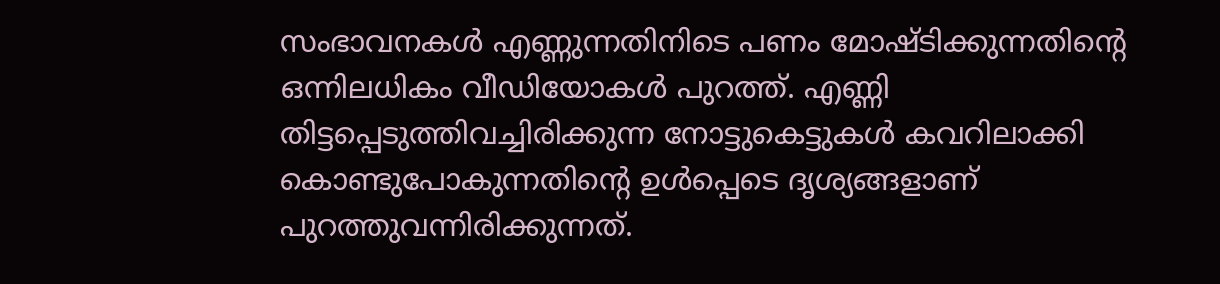സംഭാവനകള്‍ എണ്ണുന്നതിനിടെ പണം മോഷ്ടിക്കുന്നതിന്റെ ഒന്നിലധികം വീഡിയോകള്‍ പുറത്ത്. എണ്ണി തിട്ടപ്പെടുത്തിവച്ചിരിക്കുന്ന നോട്ടുകെട്ടുകള്‍ കവറിലാക്കി കൊണ്ടുപോകുന്നതിന്റെ ഉള്‍പ്പെടെ ദൃശ്യങ്ങളാണ് പുറത്തുവന്നിരിക്കുന്നത്.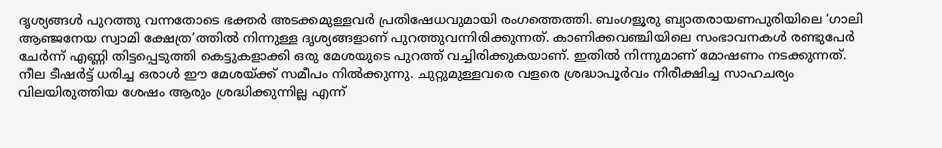ദൃശ്യങ്ങള്‍ പുറത്തു വന്നതോടെ ഭക്തര്‍ അടക്കമുള്ളവര്‍ പ്രതിഷേധവുമായി രംഗത്തെത്തി. ബംഗളൂരു ബ്യാതരായണപുരിയിലെ ‘ഗാലി ആഞ്ജനേയ സ്വാമി ക്ഷേത്ര’ത്തില്‍ നിന്നുള്ള ദൃശ്യങ്ങളാണ് പുറത്തുവന്നിരിക്കുന്നത്. കാണിക്കവഞ്ചിയിലെ സംഭാവനകള്‍ രണ്ടുപേര്‍ ചേര്‍ന്ന് എണ്ണി തിട്ടപ്പെടുത്തി കെട്ടുകളാക്കി ഒരു മേശയുടെ പുറത്ത് വച്ചിരിക്കുകയാണ്. ഇതില്‍ നിന്നുമാണ് മോഷണം നടക്കുന്നത്. നീല ടീഷര്‍ട്ട് ധരിച്ച ഒരാള്‍ ഈ മേശയ്ക്ക് സമീപം നില്‍ക്കുന്നു. ചുറ്റുമുള്ളവരെ വളരെ ശ്രദ്ധാപൂര്‍വം നിരീക്ഷിച്ച സാഹചര്യം വിലയിരുത്തിയ ശേഷം ആരും ശ്രദ്ധിക്കുന്നില്ല എന്ന്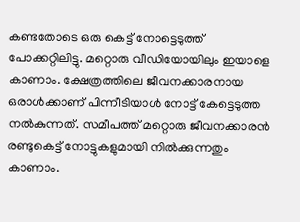കണ്ടതോടെ ഒരു കെട്ട് നോട്ടെടുത്ത് പോക്കറ്റിലിട്ടു. മറ്റൊരു വീഡിയോയിലും ഇയാളെ കാണാം. ക്ഷേത്രത്തിലെ ജീവനക്കാരനായ ഒരാള്‍ക്കാണ് പിന്നീടിയാള്‍ നോട്ട് കേട്ടെടുത്ത നല്‍കുന്നത്. സമീപത്ത് മറ്റൊരു ജീവനക്കാരന്‍ രണ്ടുകെട്ട് നോട്ടുകളുമായി നില്‍ക്കുന്നതും കാണാം.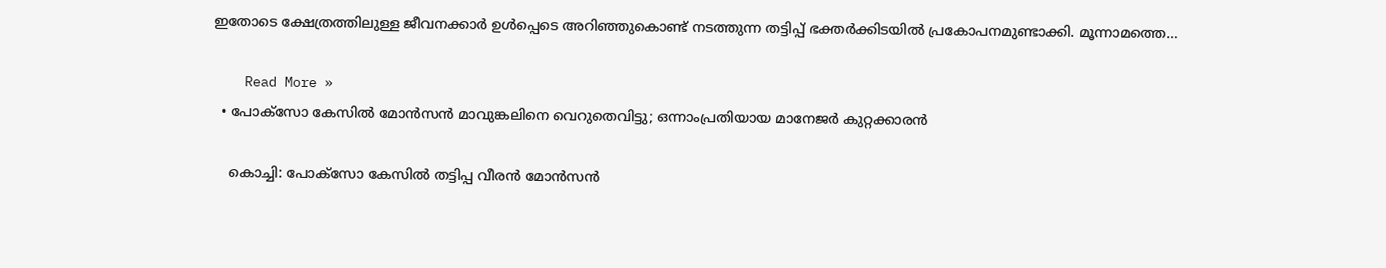ഇതോടെ ക്ഷേത്രത്തിലുള്ള ജീവനക്കാര്‍ ഉള്‍പ്പെടെ അറിഞ്ഞുകൊണ്ട് നടത്തുന്ന തട്ടിപ്പ് ഭക്തര്‍ക്കിടയില്‍ പ്രകോപനമുണ്ടാക്കി. മൂന്നാമത്തെ…

    Read More »
  • പോക്സോ കേസില്‍ മോന്‍സന്‍ മാവുങ്കലിനെ വെറുതെവിട്ടു; ഒന്നാംപ്രതിയായ മാനേജര്‍ കുറ്റക്കാരന്‍

    കൊച്ചി: പോക്സോ കേസില്‍ തട്ടിപ്പ വീരന്‍ മോന്‍സന്‍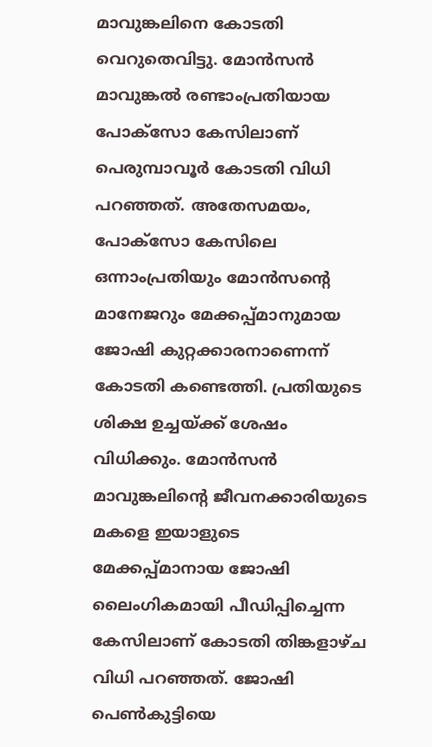മാവുങ്കലിനെ കോടതി വെറുതെവിട്ടു. മോന്‍സന്‍ മാവുങ്കല്‍ രണ്ടാംപ്രതിയായ പോക്സോ കേസിലാണ് പെരുമ്പാവൂര്‍ കോടതി വിധി പറഞ്ഞത്. അതേസമയം, പോക്സോ കേസിലെ ഒന്നാംപ്രതിയും മോന്‍സന്റെ മാനേജറും മേക്കപ്പ്മാനുമായ ജോഷി കുറ്റക്കാരനാണെന്ന് കോടതി കണ്ടെത്തി. പ്രതിയുടെ ശിക്ഷ ഉച്ചയ്ക്ക് ശേഷം വിധിക്കും. മോന്‍സന്‍ മാവുങ്കലിന്റെ ജീവനക്കാരിയുടെ മകളെ ഇയാളുടെ മേക്കപ്പ്മാനായ ജോഷി ലൈംഗികമായി പീഡിപ്പിച്ചെന്ന കേസിലാണ് കോടതി തിങ്കളാഴ്ച വിധി പറഞ്ഞത്. ജോഷി പെണ്‍കുട്ടിയെ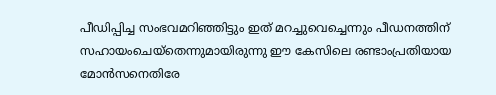പീഡിപ്പിച്ച സംഭവമറിഞ്ഞിട്ടും ഇത് മറച്ചുവെച്ചെന്നും പീഡനത്തിന് സഹായംചെയ്തെന്നുമായിരുന്നു ഈ കേസിലെ രണ്ടാംപ്രതിയായ മോന്‍സനെതിരേ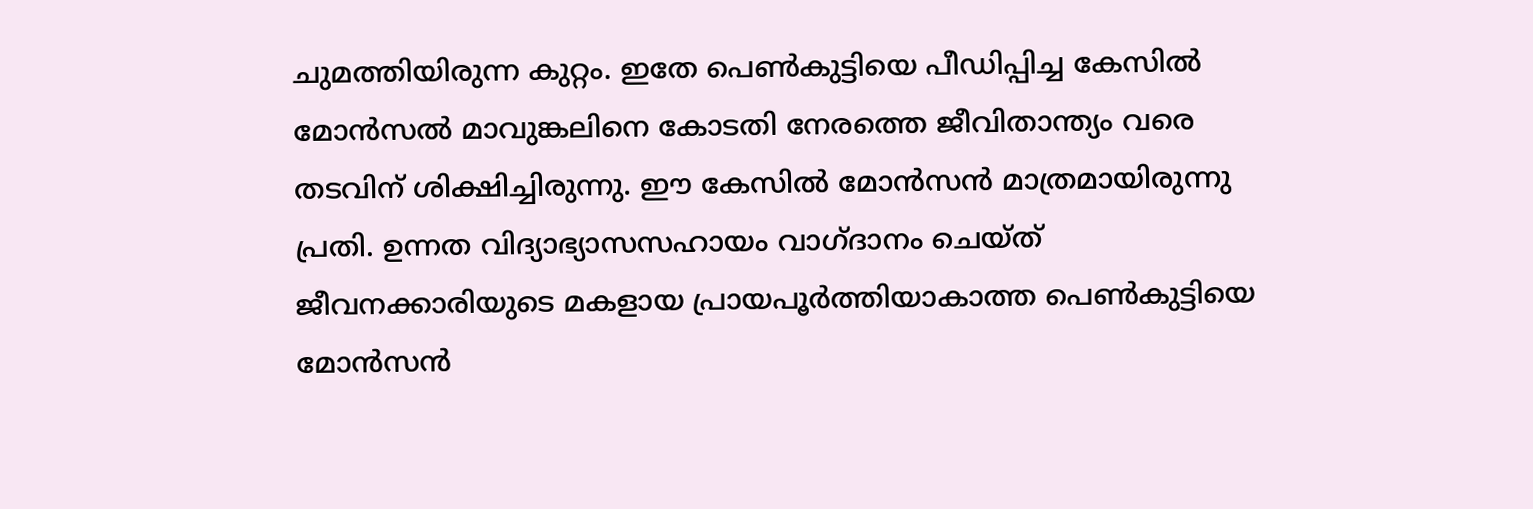ചുമത്തിയിരുന്ന കുറ്റം. ഇതേ പെണ്‍കുട്ടിയെ പീഡിപ്പിച്ച കേസില്‍ മോന്‍സല്‍ മാവുങ്കലിനെ കോടതി നേരത്തെ ജീവിതാന്ത്യം വരെ തടവിന് ശിക്ഷിച്ചിരുന്നു. ഈ കേസില്‍ മോന്‍സന്‍ മാത്രമായിരുന്നു പ്രതി. ഉന്നത വിദ്യാഭ്യാസസഹായം വാഗ്ദാനം ചെയ്ത് ജീവനക്കാരിയുടെ മകളായ പ്രായപൂര്‍ത്തിയാകാത്ത പെണ്‍കുട്ടിയെ മോന്‍സന്‍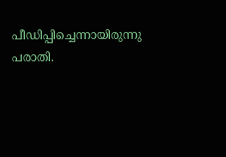പീഡിപ്പിച്ചെന്നായിരുന്നു പരാതി.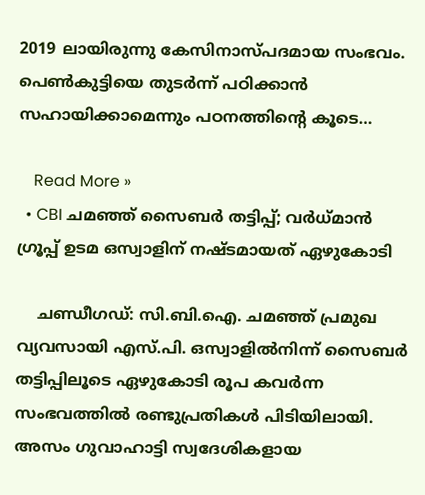2019 ലായിരുന്നു കേസിനാസ്പദമായ സംഭവം. പെണ്‍കുട്ടിയെ തുടര്‍ന്ന് പഠിക്കാന്‍ സഹായിക്കാമെന്നും പഠനത്തിന്റെ കൂടെ…

    Read More »
  • CBI ചമഞ്ഞ് സൈബര്‍ തട്ടിപ്പ്; വര്‍ധ്മാന്‍ ഗ്രൂപ്പ് ഉടമ ഒസ്വാളിന് നഷ്ടമായത് ഏഴുകോടി

    ചണ്ഡീഗഡ്: സി.ബി.ഐ. ചമഞ്ഞ് പ്രമുഖ വ്യവസായി എസ്.പി. ഒസ്വാളില്‍നിന്ന് സൈബര്‍ തട്ടിപ്പിലൂടെ ഏഴുകോടി രൂപ കവര്‍ന്ന സംഭവത്തില്‍ രണ്ടുപ്രതികള്‍ പിടിയിലായി. അസം ഗുവാഹാട്ടി സ്വദേശികളായ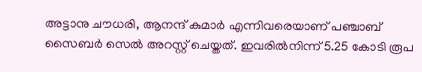അട്ടാനു ചൗധരി, ആനന്ദ് കുമാര്‍ എന്നിവരെയാണ് പഞ്ചാബ് സൈബര്‍ സെല്‍ അറസ്റ്റ് ചെയ്തത്. ഇവരില്‍നിന്ന് 5.25 കോടി രൂപ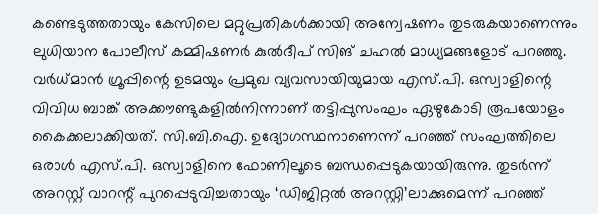കണ്ടെടുത്തതായും കേസിലെ മറ്റുപ്രതികള്‍ക്കായി അന്വേഷണം തുടരുകയാണെന്നും ലുധിയാന പോലീസ് കമ്മിഷണര്‍ കുല്‍ദീപ് സിങ് ചഹല്‍ മാധ്യമങ്ങളോട് പറഞ്ഞു. വര്‍ധ്മാന്‍ ഗ്രൂപ്പിന്റെ ഉടമയും പ്രമുഖ വ്യവസായിയുമായ എസ്.പി. ഒസ്വാളിന്റെ വിവിധ ബാങ്ക് അക്കൗണ്ടുകളില്‍നിന്നാണ് തട്ടിപ്പുസംഘം ഏഴുകോടി രൂപയോളം കൈക്കലാക്കിയത്. സി.ബി.ഐ. ഉദ്യോഗസ്ഥനാണെന്ന് പറഞ്ഞ് സംഘത്തിലെ ഒരാള്‍ എസ്.പി. ഒസ്വാളിനെ ഫോണിലൂടെ ബന്ധപ്പെടുകയായിരുന്നു. തുടര്‍ന്ന് അറസ്റ്റ് വാറന്റ് പുറപ്പെടുവിച്ചതായും ‘ഡിജിറ്റല്‍ അറസ്റ്റി’ലാക്കുമെന്ന് പറഞ്ഞ്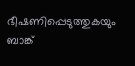ഭീഷണിപ്പെടുത്തുകയും ബാങ്ക്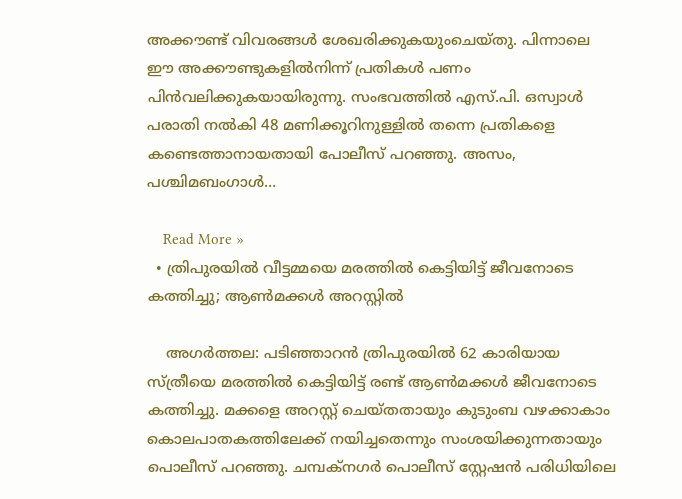അക്കൗണ്ട് വിവരങ്ങള്‍ ശേഖരിക്കുകയുംചെയ്തു. പിന്നാലെ ഈ അക്കൗണ്ടുകളില്‍നിന്ന് പ്രതികള്‍ പണം പിന്‍വലിക്കുകയായിരുന്നു. സംഭവത്തില്‍ എസ്.പി. ഒസ്വാള്‍ പരാതി നല്‍കി 48 മണിക്കൂറിനുള്ളില്‍ തന്നെ പ്രതികളെ കണ്ടെത്താനായതായി പോലീസ് പറഞ്ഞു. അസം, പശ്ചിമബംഗാള്‍…

    Read More »
  • ത്രിപുരയില്‍ വീട്ടമ്മയെ മരത്തില്‍ കെട്ടിയിട്ട് ജീവനോടെ കത്തിച്ചു; ആണ്‍മക്കള്‍ അറസ്റ്റില്‍

    അഗര്‍ത്തല: പടിഞ്ഞാറന്‍ ത്രിപുരയില്‍ 62 കാരിയായ സ്ത്രീയെ മരത്തില്‍ കെട്ടിയിട്ട് രണ്ട് ആണ്‍മക്കള്‍ ജീവനോടെ കത്തിച്ചു. മക്കളെ അറസ്റ്റ് ചെയ്തതായും കുടുംബ വഴക്കാകാം കൊലപാതകത്തിലേക്ക് നയിച്ചതെന്നും സംശയിക്കുന്നതായും പൊലീസ് പറഞ്ഞു. ചമ്പക്നഗര്‍ പൊലീസ് സ്റ്റേഷന്‍ പരിധിയിലെ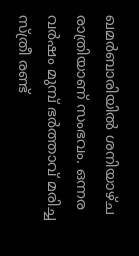ഖമര്‍ബാരിയില്‍ ശനിയാഴ്ച രാത്രിയാണ് സംഭവം. ഒന്നര വര്‍ഷം മുമ്പ് ഭര്‍ത്താവ് മരിച്ച സ്ത്രീ രണ്ട്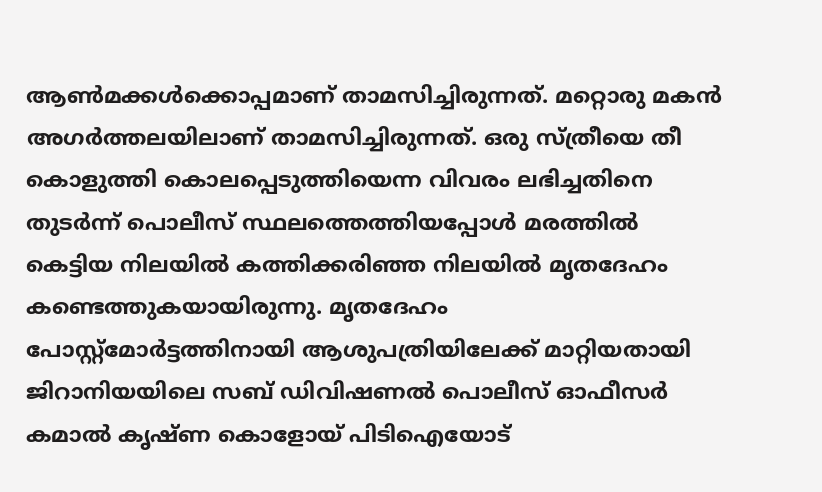ആണ്‍മക്കള്‍ക്കൊപ്പമാണ് താമസിച്ചിരുന്നത്. മറ്റൊരു മകന്‍ അഗര്‍ത്തലയിലാണ് താമസിച്ചിരുന്നത്. ഒരു സ്ത്രീയെ തീ കൊളുത്തി കൊലപ്പെടുത്തിയെന്ന വിവരം ലഭിച്ചതിനെ തുടര്‍ന്ന് പൊലീസ് സ്ഥലത്തെത്തിയപ്പോള്‍ മരത്തില്‍ കെട്ടിയ നിലയില്‍ കത്തിക്കരിഞ്ഞ നിലയില്‍ മൃതദേഹം കണ്ടെത്തുകയായിരുന്നു. മൃതദേഹം പോസ്റ്റ്‌മോര്‍ട്ടത്തിനായി ആശുപത്രിയിലേക്ക് മാറ്റിയതായി ജിറാനിയയിലെ സബ് ഡിവിഷണല്‍ പൊലീസ് ഓഫീസര്‍ കമാല്‍ കൃഷ്ണ കൊളോയ് പിടിഐയോട്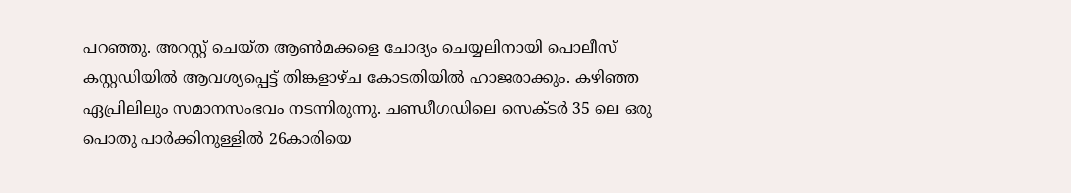പറഞ്ഞു. അറസ്റ്റ് ചെയ്ത ആണ്‍മക്കളെ ചോദ്യം ചെയ്യലിനായി പൊലീസ് കസ്റ്റഡിയില്‍ ആവശ്യപ്പെട്ട് തിങ്കളാഴ്ച കോടതിയില്‍ ഹാജരാക്കും. കഴിഞ്ഞ ഏപ്രിലിലും സമാനസംഭവം നടന്നിരുന്നു. ചണ്ഡീഗഡിലെ സെക്ടര്‍ 35 ലെ ഒരു പൊതു പാര്‍ക്കിനുള്ളില്‍ 26കാരിയെ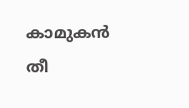കാമുകന്‍ തീ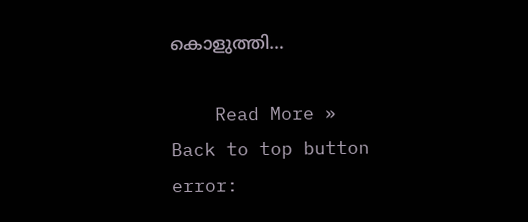കൊളുത്തി…

    Read More »
Back to top button
error: